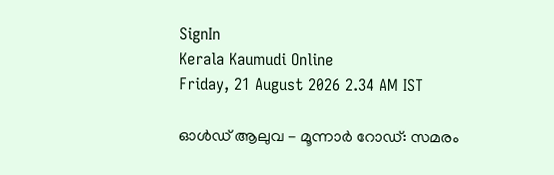SignIn
Kerala Kaumudi Online
Friday, 21 August 2026 2.34 AM IST

ഓൾഡ് ആലുവ - മൂന്നാർ റോഡ്: സമരം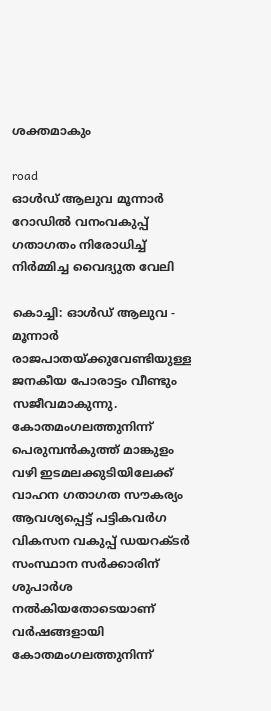ശക്തമാകും

road
ഓൾഡ് ആലുവ മൂന്നാർ റോഡിൽ വനംവകുപ്പ് ഗതാഗതം നിരോധിച്ച് നിർമ്മിച്ച വൈദ്യുത വേലി

കൊച്ചി: ഓൾഡ് ആലുവ - മൂന്നാർ രാജപാതയ്ക്കുവേണ്ടിയുള്ള ജനകീയ പോരാട്ടം വീണ്ടും സജീവമാകുന്നു. കോതമംഗലത്തുനിന്ന് പെരുമ്പൻകുത്ത് മാങ്കുളം വഴി ഇടമലക്കുടിയിലേക്ക് വാഹന ഗതാഗത സൗകര്യം ആവശ്യപ്പെട്ട് പട്ടികവർഗ വികസന വകുപ്പ് ഡയറക്ടർ സംസ്ഥാന സർക്കാരിന് ശുപാർശ നൽകിയതോടെയാണ് വർഷങ്ങളായി കോതമംഗലത്തുനിന്ന്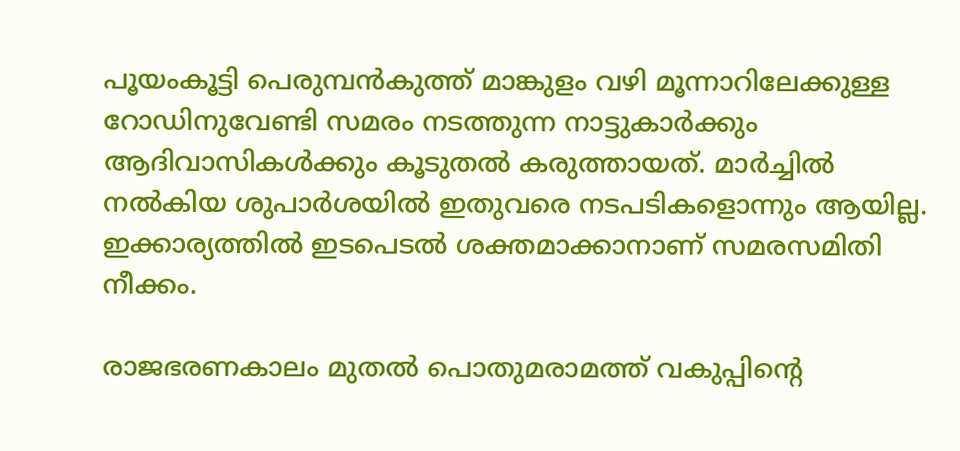പൂയംകൂട്ടി പെരുമ്പൻകുത്ത് മാങ്കുളം വഴി മൂന്നാറിലേക്കുള്ള റോഡിനുവേണ്ടി സമരം നടത്തുന്ന നാട്ടുകാർക്കും ആദിവാസികൾക്കും കൂടുതൽ കരുത്തായത്. മാർച്ചിൽ നൽകിയ ശുപാർശയിൽ ഇതുവരെ നടപടികളൊന്നും ആയില്ല. ഇക്കാര്യത്തിൽ ഇടപെടൽ ശക്തമാക്കാനാണ് സമരസമിതി നീക്കം.

രാജഭരണകാലം മുതൽ പൊതുമരാമത്ത് വകുപ്പിന്റെ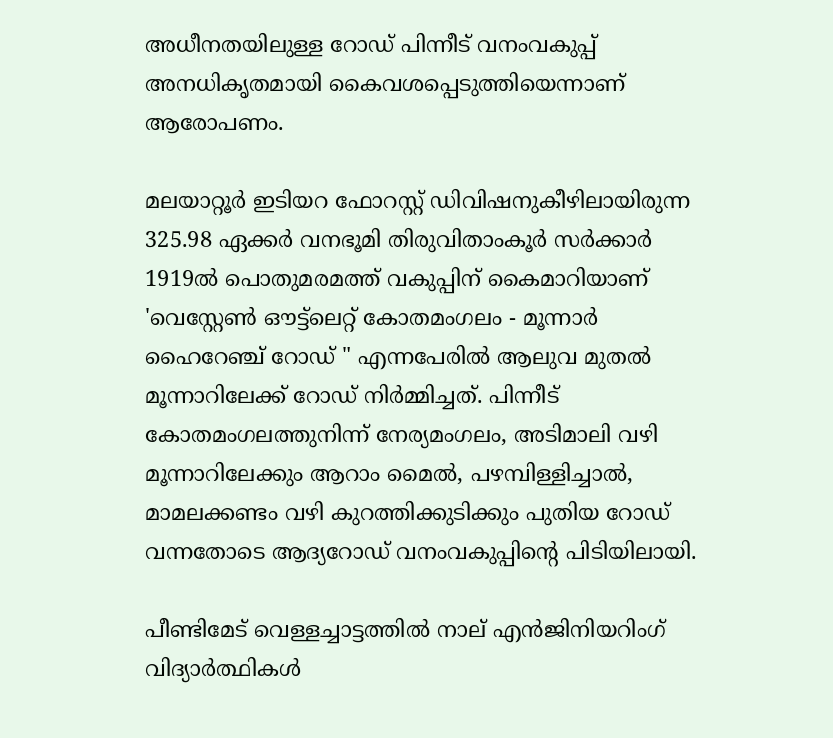അധീനതയിലുള്ള റോഡ് പിന്നീട് വനംവകുപ്പ് അനധികൃതമായി കൈവശപ്പെടുത്തിയെന്നാണ് ആരോപണം.

മലയാറ്റൂർ ഇടിയറ ഫോറസ്റ്റ് ഡിവിഷനുകീഴിലായിരുന്ന 325.98 ഏക്കർ വനഭൂമി തിരുവിതാംകൂർ സർക്കാർ 1919ൽ പൊതുമരമത്ത് വകുപ്പിന് കൈമാറിയാണ് 'വെസ്റ്റേൺ ഔട്ട്ലെറ്റ് കോതമംഗലം - മൂന്നാർ ഹൈറേഞ്ച് റോഡ് " എന്നപേരിൽ ആലുവ മുതൽ മൂന്നാറിലേക്ക് റോഡ് നിർമ്മിച്ചത്. പിന്നീട് കോതമംഗലത്തുനിന്ന് നേര്യമംഗലം, അടിമാലി വഴി മൂന്നാറിലേക്കും ആറാം മൈൽ, പഴമ്പിള്ളിച്ചാൽ, മാമലക്കണ്ടം വഴി കുറത്തിക്കുടിക്കും പുതിയ റോഡ് വന്നതോടെ ആദ്യറോഡ് വനംവകുപ്പിന്റെ പി‌ടിയിലായി.

പീണ്ടിമേട് വെള്ളച്ചാട്ടത്തിൽ നാല് എൻജിനിയറിംഗ് വിദ്യാർത്ഥികൾ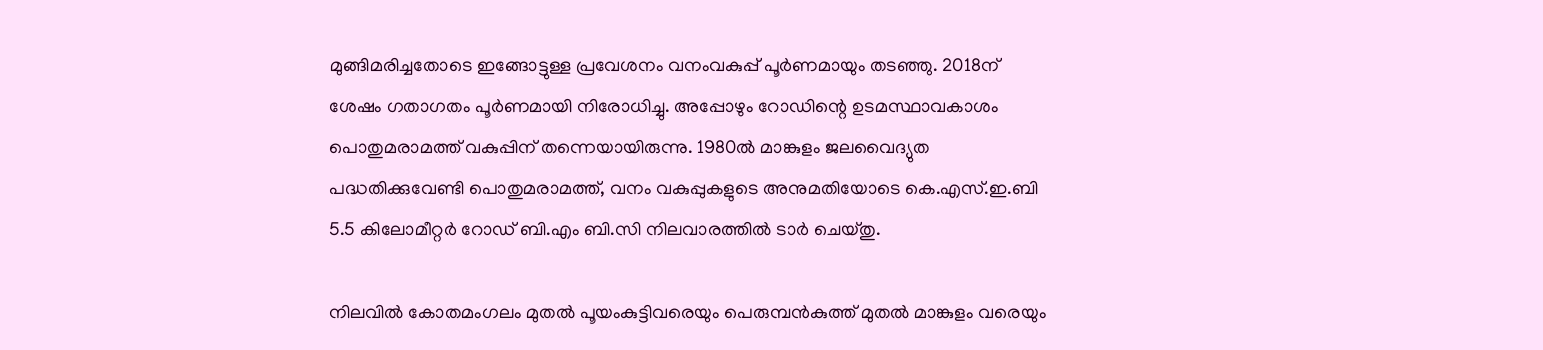മുങ്ങിമരിച്ചതോടെ ഇങ്ങോട്ടുള്ള പ്രവേശനം വനംവകുപ്പ് പൂർണമായും തടഞ്ഞു. 2018ന് ശേഷം ഗതാഗതം പൂർണമായി നിരോധിച്ചു. അപ്പോഴും റോഡിന്റെ ഉടമസ്ഥാവകാശം പൊതുമരാമത്ത് വകുപ്പിന് തന്നെയായിരുന്നു. 1980ൽ മാങ്കുളം ജലവൈദ്യുത പദ്ധതിക്കുവേണ്ടി പൊതുമരാമത്ത്, വനം വകുപ്പുകളുടെ അനുമതിയോടെ കെ.എസ്.ഇ.ബി 5.5 കിലോമീറ്റർ റോഡ് ബി.എം ബി.സി നിലവാരത്തിൽ ടാർ ചെയ്തു.

നിലവിൽ കോതമംഗലം മുതൽ പൂയംകുട്ടിവരെയും പെരുമ്പൻകുത്ത് മുതൽ മാങ്കുളം വരെയും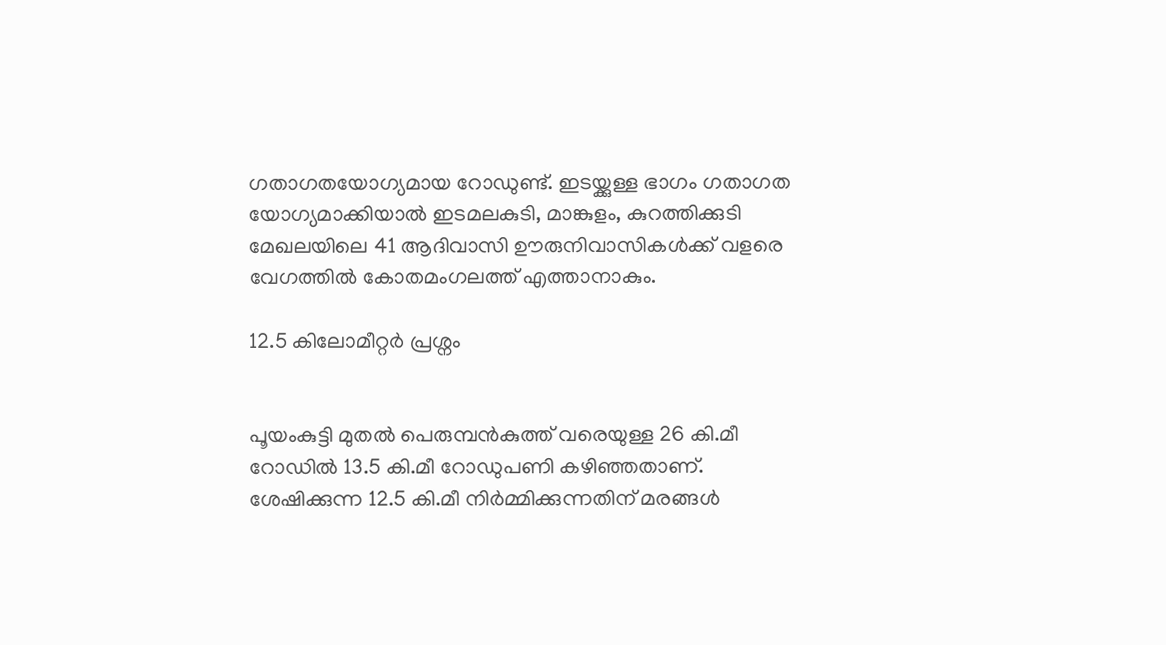ഗതാഗതയോഗ്യമായ റോഡുണ്ട്. ഇടയ്ക്കുള്ള ഭാഗം ഗതാഗത യോഗ്യമാക്കിയാൽ ഇടമലകുടി, മാങ്കുളം, കുറത്തിക്കുടി മേഖലയിലെ 41 ആദിവാസി ഊരുനിവാസികൾക്ക് വളരെ വേഗത്തിൽ കോതമംഗലത്ത് എത്താനാകും.

12.5 കിലോമീറ്റർ പ്രശ്നം


പൂയംകുട്ടി മുതൽ പെരുമ്പൻകുത്ത് വരെയുള്ള 26 കി.മീ റോഡിൽ 13.5 കി.മീ റോഡുപണി കഴിഞ്ഞതാണ്. ശേഷിക്കുന്ന 12.5 കി.മീ നിർമ്മിക്കുന്നതിന് മരങ്ങൾ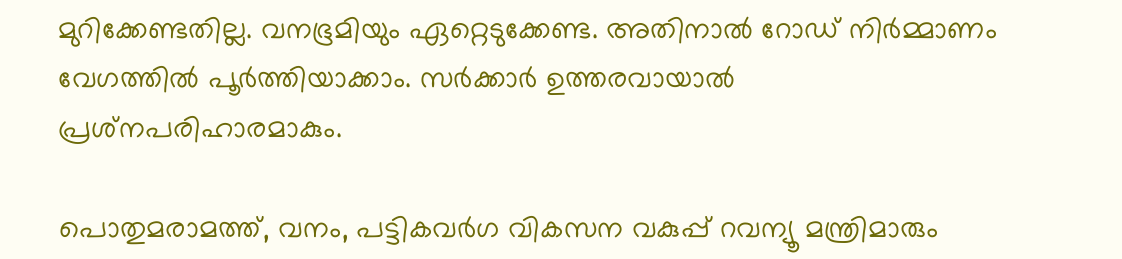മുറിക്കേണ്ടതില്ല. വനഭൂമിയും ഏറ്റെടുക്കേണ്ട. അതിനാൽ റോഡ് നിർമ്മാണം വേഗത്തിൽ പൂർത്തിയാക്കാം. സർക്കാർ ഉത്തരവായാൽ പ്രശ്‌നപരിഹാരമാകും.

പൊതുമരാമത്ത്, വനം, പട്ടികവർഗ വികസന വകുപ്പ് റവന്യൂ മന്ത്രിമാരും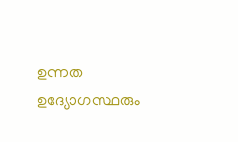ഉന്നത ഉദ്യോഗസ്ഥരും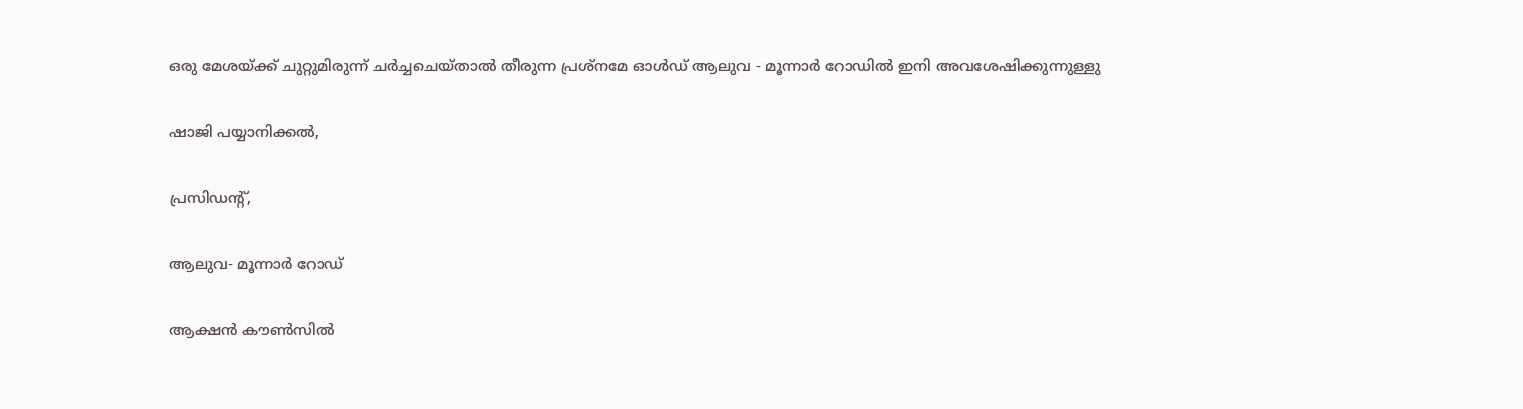ഒരു മേശയ്ക്ക് ചുറ്റുമിരുന്ന് ചർച്ചചെയ്താൽ തീരുന്ന പ്രശ്നമേ ഓൾഡ് ആലുവ - മൂന്നാർ റോഡിൽ ഇനി അവശേഷിക്കുന്നുള്ളു

ഷാജി പയ്യാനിക്കൽ,

പ്രസിഡന്റ്,

ആലുവ- മൂന്നാർ റോഡ്

ആക്ഷൻ കൗൺസിൽ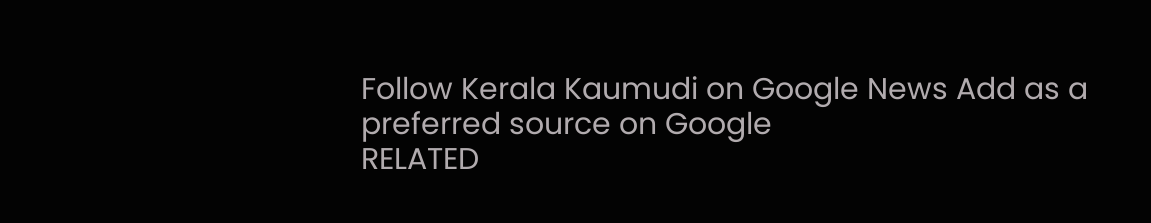Follow Kerala Kaumudi on Google News Add as a preferred source on Google
RELATED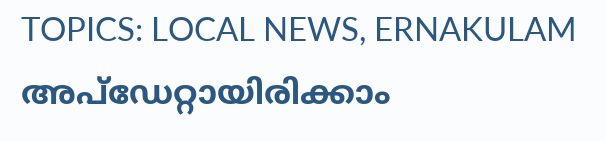TOPICS: LOCAL NEWS, ERNAKULAM
അപ്ഡേറ്റായിരിക്കാം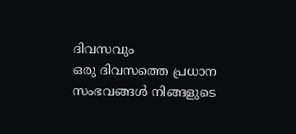ദിവസവും
ഒരു ദിവസത്തെ പ്രധാന സംഭവങ്ങൾ നിങ്ങളുടെ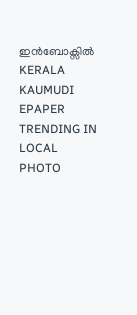ഇൻബോക്സിൽ
KERALA KAUMUDI EPAPER
TRENDING IN LOCAL
PHOTO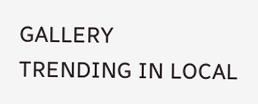GALLERY
TRENDING IN LOCAL